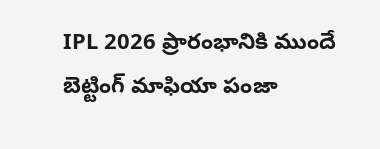IPL 2026 ప్రారంభానికి ముందే బెట్టింగ్ మాఫియా పంజా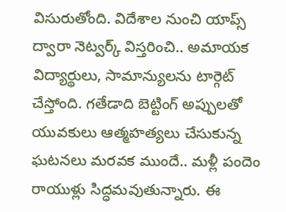విసురుతోంది. విదేశాల నుంచి యాప్స్ ద్వారా నెట్వర్క్ విస్తరించి.. అమాయక విద్యార్థులు, సామాన్యులను టార్గెట్ చేస్తోంది. గతేడాది బెట్టింగ్ అప్పులతో యువకులు ఆత్మహత్యలు చేసుకున్న ఘటనలు మరవక ముందే.. మళ్లీ పందెం రాయుళ్లు సిద్ధమవుతున్నారు. ఈ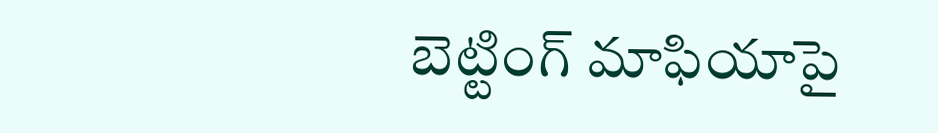బెట్టింగ్ మాఫియాపై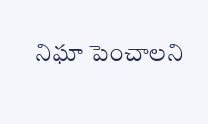నిఘా పెంచాలని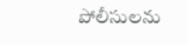పోలీసులను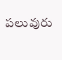పలువురు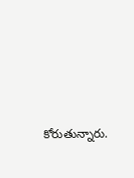కోరుతున్నారు.